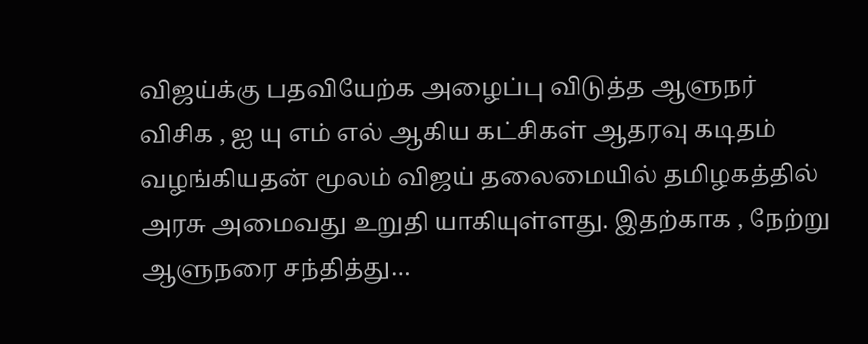விஜய்க்கு பதவியேற்க அழைப்பு விடுத்த ஆளுநர்
விசிக , ஐ யு எம் எல் ஆகிய கட்சிகள் ஆதரவு கடிதம் வழங்கியதன் மூலம் விஜய் தலைமையில் தமிழகத்தில் அரசு அமைவது உறுதி யாகியுள்ளது. இதற்காக , நேற்று ஆளுநரை சந்தித்து…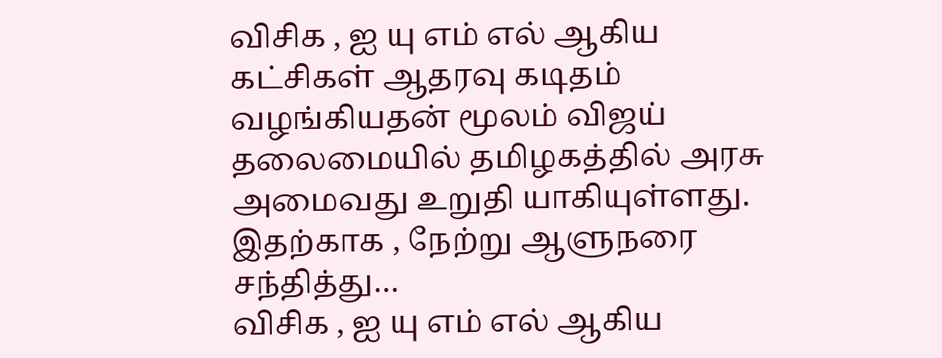விசிக , ஐ யு எம் எல் ஆகிய கட்சிகள் ஆதரவு கடிதம் வழங்கியதன் மூலம் விஜய் தலைமையில் தமிழகத்தில் அரசு அமைவது உறுதி யாகியுள்ளது. இதற்காக , நேற்று ஆளுநரை சந்தித்து…
விசிக , ஐ யு எம் எல் ஆகிய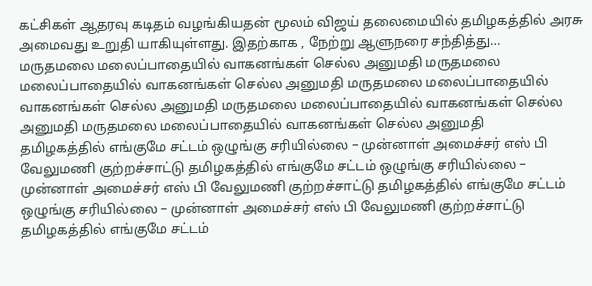கட்சிகள் ஆதரவு கடிதம் வழங்கியதன் மூலம் விஜய் தலைமையில் தமிழகத்தில் அரசு அமைவது உறுதி யாகியுள்ளது. இதற்காக , நேற்று ஆளுநரை சந்தித்து…
மருதமலை மலைப்பாதையில் வாகனங்கள் செல்ல அனுமதி மருதமலை மலைப்பாதையில் வாகனங்கள் செல்ல அனுமதி மருதமலை மலைப்பாதையில் வாகனங்கள் செல்ல அனுமதி மருதமலை மலைப்பாதையில் வாகனங்கள் செல்ல அனுமதி மருதமலை மலைப்பாதையில் வாகனங்கள் செல்ல அனுமதி
தமிழகத்தில் எங்குமே சட்டம் ஒழுங்கு சரியில்லை – முன்னாள் அமைச்சர் எஸ் பி வேலுமணி குற்றச்சாட்டு தமிழகத்தில் எங்குமே சட்டம் ஒழுங்கு சரியில்லை – முன்னாள் அமைச்சர் எஸ் பி வேலுமணி குற்றச்சாட்டு தமிழகத்தில் எங்குமே சட்டம் ஒழுங்கு சரியில்லை – முன்னாள் அமைச்சர் எஸ் பி வேலுமணி குற்றச்சாட்டு தமிழகத்தில் எங்குமே சட்டம்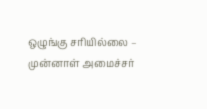ஒழுங்கு சரியில்லை – முன்னாள் அமைச்சர்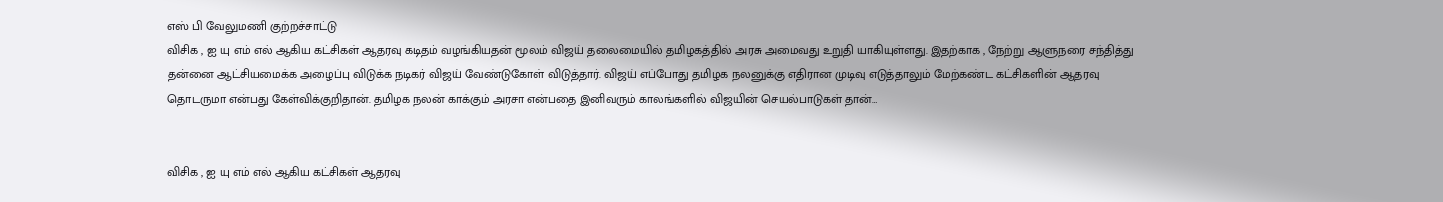எஸ் பி வேலுமணி குற்றச்சாட்டு
விசிக , ஐ யு எம் எல் ஆகிய கட்சிகள் ஆதரவு கடிதம் வழங்கியதன் மூலம் விஜய் தலைமையில் தமிழகத்தில் அரசு அமைவது உறுதி யாகியுள்ளது. இதற்காக , நேற்று ஆளுநரை சந்தித்து தன்னை ஆட்சியமைக்க அழைப்பு விடுக்க நடிகர் விஜய் வேண்டுகோள் விடுத்தார். விஜய் எப்போது தமிழக நலனுக்கு எதிரான முடிவு எடுத்தாலும் மேற்கண்ட கட்சிகளின் ஆதரவு தொடருமா என்பது கேள்விக்குறிதான். தமிழக நலன் காக்கும் அரசா என்பதை இனிவரும் காலங்களில் விஜயின் செயல்பாடுகள் தான்…


விசிக , ஐ யு எம் எல் ஆகிய கட்சிகள் ஆதரவு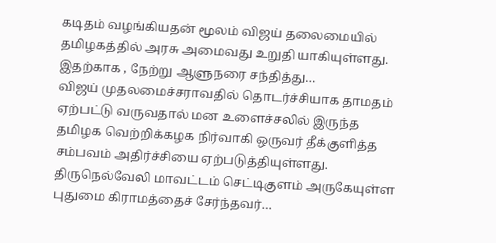கடிதம் வழங்கியதன் மூலம் விஜய் தலைமையில் தமிழகத்தில் அரசு அமைவது உறுதி யாகியுள்ளது. இதற்காக , நேற்று ஆளுநரை சந்தித்து…
விஜய் முதலமைச்சராவதில் தொடர்ச்சியாக தாமதம் ஏற்பட்டு வருவதால் மன உளைச்சலில் இருந்த தமிழக வெற்றிக்கழக நிர்வாகி ஒருவர் தீக்குளித்த சம்பவம் அதிர்ச்சியை ஏற்படுத்தியுள்ளது. திருநெல்வேலி மாவட்டம் செட்டிகுளம் அருகேயுள்ள புதுமை கிராமத்தைச் சேர்ந்தவர்…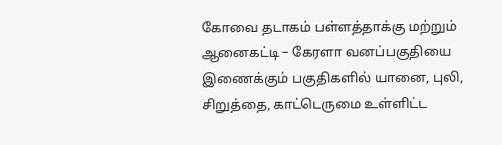கோவை தடாகம் பள்ளத்தாக்கு மற்றும் ஆனைகட்டி – கேரளா வனப்பகுதியை இணைக்கும் பகுதிகளில் யானை, புலி, சிறுத்தை, காட்டெருமை உள்ளிட்ட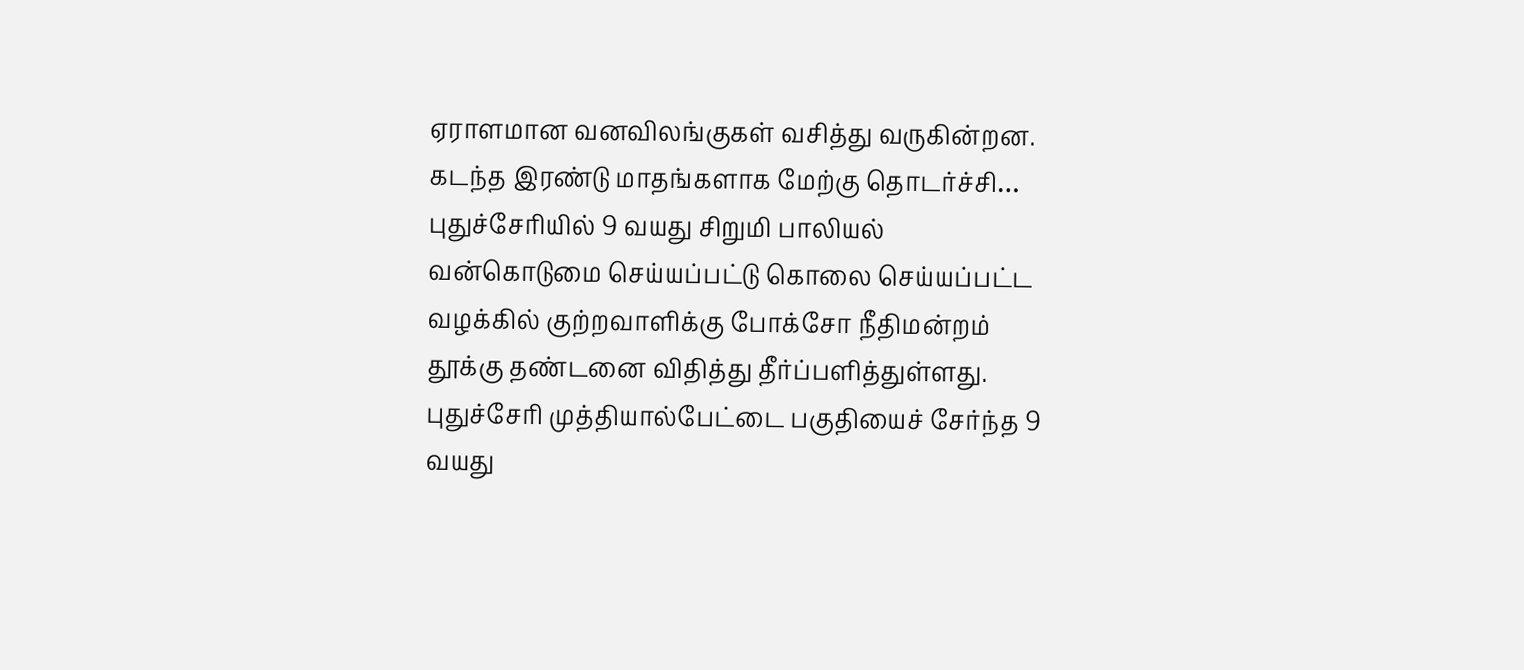ஏராளமான வனவிலங்குகள் வசித்து வருகின்றன. கடந்த இரண்டு மாதங்களாக மேற்கு தொடர்ச்சி…
புதுச்சேரியில் 9 வயது சிறுமி பாலியல் வன்கொடுமை செய்யப்பட்டு கொலை செய்யப்பட்ட வழக்கில் குற்றவாளிக்கு போக்சோ நீதிமன்றம் தூக்கு தண்டனை விதித்து தீர்ப்பளித்துள்ளது. புதுச்சேரி முத்தியால்பேட்டை பகுதியைச் சேர்ந்த 9 வயது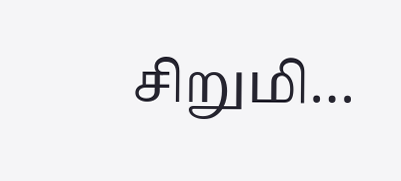சிறுமி…